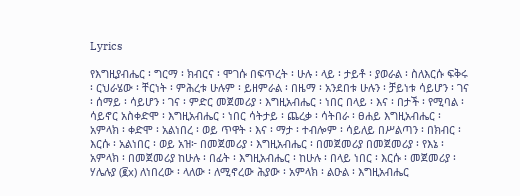Lyrics

የእግዚያብሔር ፡ ግርማ ፡ ክብርና ፡ ሞገሱ በፍጥረት ፡ ሁሉ ፡ ላይ ፡ ታይቶ ፡ ያወራል ፡ ስለእርሱ ፍቅሩ ፡ ርህራሄው ፡ ቸርነት ፡ ምሕረቱ ሁሉም ፡ ይዘምራል ፡ በዜማ ፡ አንደበቱ ሁሉን ፡ ቻይነቱ ሳይሆን ፡ ገና ፡ ሰማይ ፡ ሳይሆን ፡ ገና ፡ ምድር መጀመሪያ ፡ እግዚአብሔር ፡ ነበር በላይ ፡ እና ፡ በታች ፡ የሚባል ፡ ሳይኖር አስቀድሞ ፡ እግዚአብሔር ፡ ነበር ሳትታይ ፡ ጨረቃ ፡ ሳትበራ ፡ ፀሐይ እግዚአብሔር ፡ አምላክ ፡ ቀድሞ ፡ አልነበረ ፡ ወይ ጥዋት ፡ እና ፡ ማታ ፡ ተብሎም ፡ ሳይለይ በሥልጣን ፡ በክብር ፡ እርሱ ፡ አልነበር ፡ ወይ አዝ፦ በመጀመሪያ ፡ እግዚአብሔር ፡ በመጀመሪያ በመጀመሪያ ፡ የእኔ ፡ አምላክ ፡ በመጀመሪያ ከሁሉ ፡ በፊት ፡ እግዚአብሔር ፡ ከሁሉ ፡ በላይ ነበር ፡ እርሱ ፡ መጀመሪያ ፡ ሃሌሉያ (፪x) ለነበረው ፡ ላለው ፡ ለሚኖረው ሕያው ፡ አምላክ ፡ ልዑል ፡ እግዚአብሔር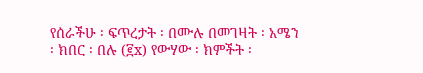የሰራችሁ ፡ ፍጥረታት ፡ በሙሉ በመገዛት ፡ አሜን ፡ ክበር ፡ በሉ (፪x) የውሃው ፡ ክምችት ፡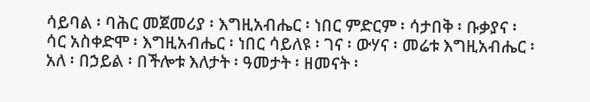ሳይባል ፡ ባሕር መጀመሪያ ፡ እግዚአብሔር ፡ ነበር ምድርም ፡ ሳታበቅ ፡ ቡቃያና ፡ ሳር አስቀድሞ ፡ እግዚአብሔር ፡ ነበር ሳይለዩ ፡ ገና ፡ ውሃና ፡ መሬቱ እግዚአብሔር ፡ አለ ፡ በኃይል ፡ በችሎቱ እለታት ፡ ዓመታት ፡ ዘመናት ፡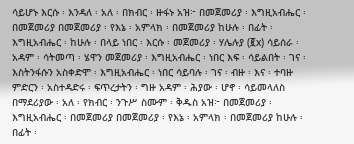ሳይሆኑ እርሱ ፡ እንዳለ ፡ አለ ፡ በክብር ፡ ዙፋኑ አዝ፦ በመጀመሪያ ፡ እግዚአብሔር ፡ በመጀመሪያ በመጀመሪያ ፡ የእኔ ፡ አምላክ ፡ በመጀመሪያ ከሁሉ ፡ በፊት ፡ እግዚአብሔር ፡ ከሁሉ ፡ በላይ ነበር ፡ እርሱ ፡ መጀመሪያ ፡ ሃሌሉያ (፪x) ሳይሰራ ፡ አዳም ፡ ሳትመጣ ፡ ሄዋን መጀመሪያ ፡ እግዚአብሔር ፡ ነበር እፍ ፡ ሳይልበት ፡ ገና ፡ እስትንፋሱን አስቀድሞ ፡ እግዚአብሔር ፡ ነበር ሳይባሉ ፡ ገና ፡ ብዙ ፡ እና ፡ ተባዙ ምድርን ፡ አስተዳድሩ ፡ ፍጥረታትን ፡ ግዙ አዳም ፡ ሕያው ፡ ሆኖ ፡ ሳይመላለስ በማደሪያው ፡ አለ ፡ የክብር ፡ ንጉሥ ስሙም ፡ ቅዱስ አዝ፦ በመጀመሪያ ፡ እግዚአብሔር ፡ በመጀመሪያ በመጀመሪያ ፡ የእኔ ፡ አምላክ ፡ በመጀመሪያ ከሁሉ ፡ በፊት ፡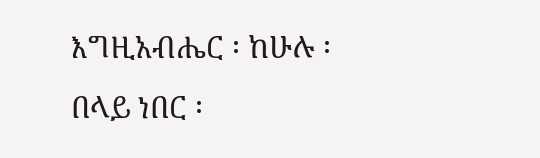እግዚአብሔር ፡ ከሁሉ ፡ በላይ ነበር ፡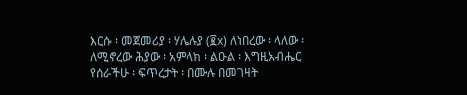እርሱ ፡ መጀመሪያ ፡ ሃሌሉያ (፪x) ለነበረው ፡ ላለው ፡ ለሚኖረው ሕያው ፡ አምላክ ፡ ልዑል ፡ እግዚአብሔር የሰራችሁ ፡ ፍጥረታት ፡ በሙሉ በመገዛት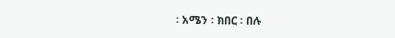፡ አሜን ፡ ክበር ፡ በሉ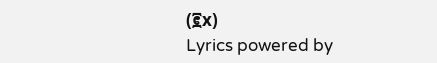(፪x)
Lyrics powered by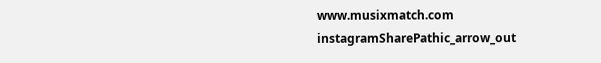www.musixmatch.com
instagramSharePathic_arrow_out